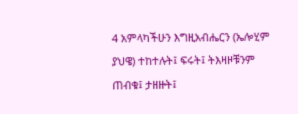4 አምላካችሁን እግዚአብሔርን (ኤሎሂም ያህዌ) ተከተሉት፤ ፍሩት፤ ትእዛዞቹንም ጠብቁ፤ ታዘዙት፤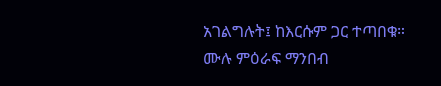አገልግሉት፤ ከእርሱም ጋር ተጣበቁ።
ሙሉ ምዕራፍ ማንበብ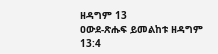ዘዳግም 13
ዐውደ-ጽሑፍ ይመልከቱ ዘዳግም 13:4